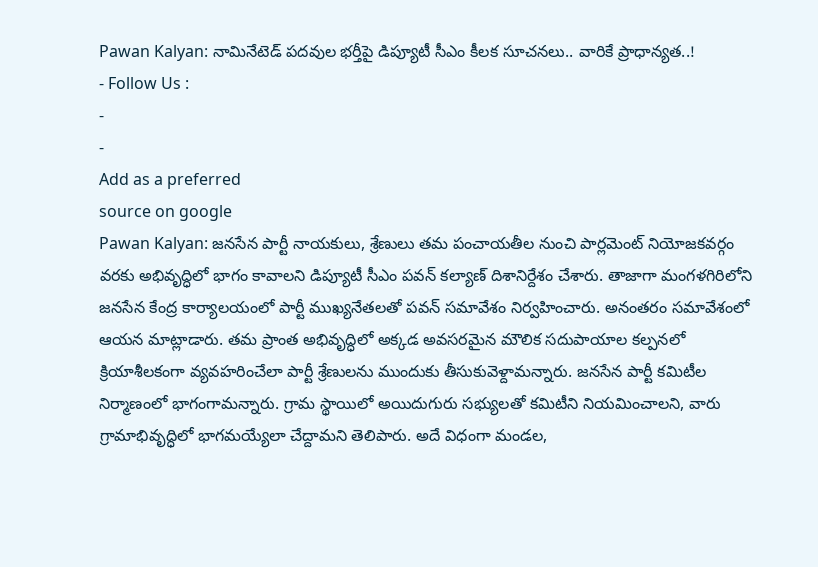Pawan Kalyan: నామినేటెడ్ పదవుల భర్తీపై డిప్యూటీ సీఎం కీలక సూచనలు.. వారికే ప్రాధాన్యత..!
- Follow Us :
-
-
Add as a preferred
source on google
Pawan Kalyan: జనసేన పార్టీ నాయకులు, శ్రేణులు తమ పంచాయతీల నుంచి పార్లమెంట్ నియోజకవర్గం వరకు అభివృద్ధిలో భాగం కావాలని డిప్యూటీ సీఎం పవన్ కల్యాణ్ దిశానిర్దేశం చేశారు. తాజాగా మంగళగిరిలోని జనసేన కేంద్ర కార్యాలయంలో పార్టీ ముఖ్యనేతలతో పవన్ సమావేశం నిర్వహించారు. అనంతరం సమావేశంలో ఆయన మాట్లాడారు. తమ ప్రాంత అభివృద్ధిలో అక్కడ అవసరమైన మౌలిక సదుపాయాల కల్పనలో క్రియాశీలకంగా వ్యవహరించేలా పార్టీ శ్రేణులను ముందుకు తీసుకువెళ్దామన్నారు. జనసేన పార్టీ కమిటీల నిర్మాణంలో భాగంగామన్నారు. గ్రామ స్థాయిలో అయిదుగురు సభ్యులతో కమిటీని నియమించాలని, వారు గ్రామాభివృద్ధిలో భాగమయ్యేలా చేద్దామని తెలిపారు. అదే విధంగా మండల,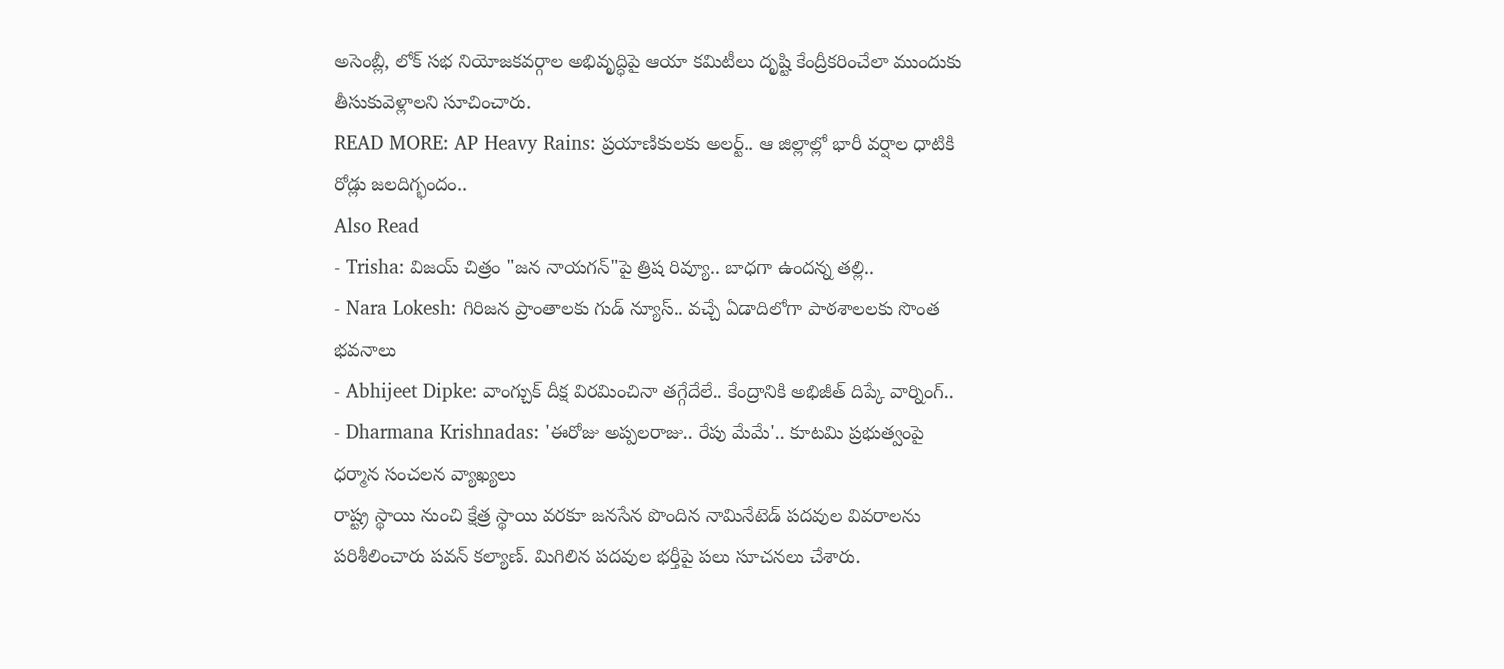అసెంబ్లీ, లోక్ సభ నియోజకవర్గాల అభివృద్ధిపై ఆయా కమిటీలు దృష్టి కేంద్రీకరించేలా ముందుకు తీసుకువెళ్లాలని సూచించారు.
READ MORE: AP Heavy Rains: ప్రయాణికులకు అలర్ట్.. ఆ జిల్లాల్లో భారీ వర్షాల ధాటికి రోడ్లు జలదిగ్భందం..
Also Read
- Trisha: విజయ్ చిత్రం "జన నాయగన్"పై త్రిష రివ్యూ.. బాధగా ఉందన్న తల్లి..
- Nara Lokesh: గిరిజన ప్రాంతాలకు గుడ్ న్యూస్.. వచ్చే ఏడాదిలోగా పాఠశాలలకు సొంత భవనాలు
- Abhijeet Dipke: వాంగ్చుక్ దీక్ష విరమించినా తగ్గేదేలే.. కేంద్రానికి అభిజీత్ దిప్కే వార్నింగ్..
- Dharmana Krishnadas: 'ఈరోజు అప్పలరాజు.. రేపు మేమే'.. కూటమి ప్రభుత్వంపై ధర్మాన సంచలన వ్యాఖ్యలు
రాష్ట్ర స్థాయి నుంచి క్షేత్ర స్థాయి వరకూ జనసేన పొందిన నామినేటెడ్ పదవుల వివరాలను పరిశీలించారు పవన్ కల్యాణ్. మిగిలిన పదవుల భర్తీపై పలు సూచనలు చేశారు.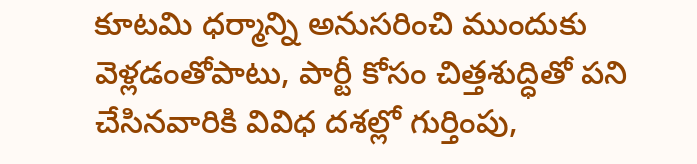కూటమి ధర్మాన్ని అనుసరించి ముందుకు వెళ్లడంతోపాటు, పార్టీ కోసం చిత్తశుద్ధితో పని చేసినవారికి వివిధ దశల్లో గుర్తింపు,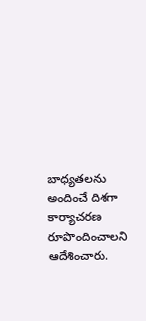బాధ్యతలను అందించే దిశగా కార్యాచరణ రూపొందించాలని ఆదేశించారు.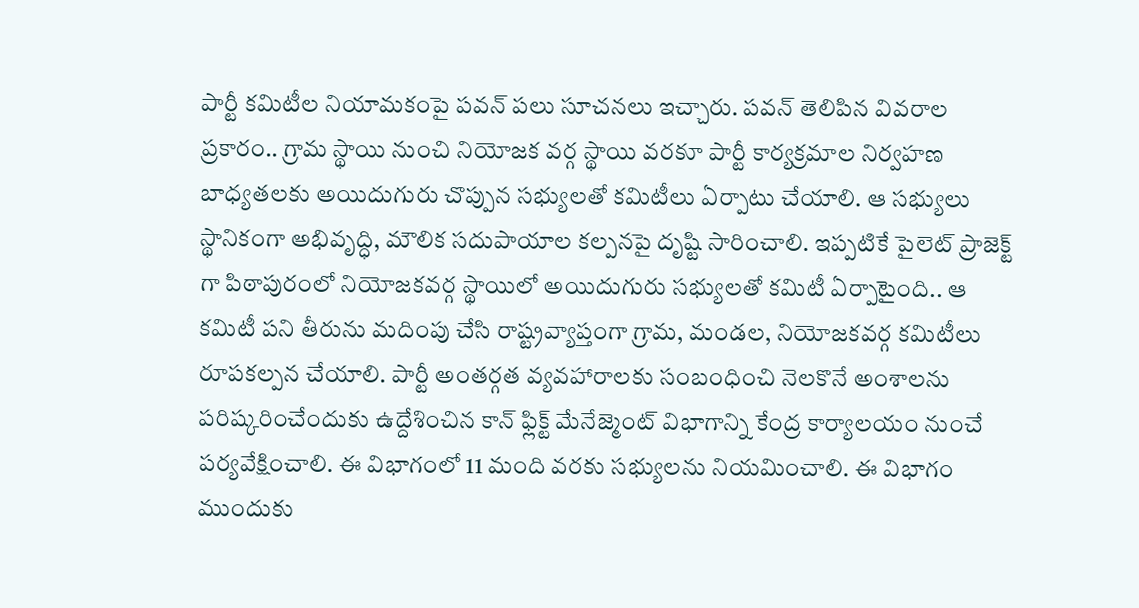పార్టీ కమిటీల నియామకంపై పవన్ పలు సూచనలు ఇచ్చారు. పవన్ తెలిపిన వివరాల ప్రకారం.. గ్రామ స్థాయి నుంచి నియోజక వర్గ స్థాయి వరకూ పార్టీ కార్యక్రమాల నిర్వహణ బాధ్యతలకు అయిదుగురు చొప్పున సభ్యులతో కమిటీలు ఏర్పాటు చేయాలి. ఆ సభ్యులు స్థానికంగా అభివృద్ధి, మౌలిక సదుపాయాల కల్పనపై దృష్టి సారించాలి. ఇప్పటికే పైలెట్ ప్రాజెక్ట్ గా పిఠాపురంలో నియోజకవర్గ స్థాయిలో అయిదుగురు సభ్యులతో కమిటీ ఏర్పాటైంది.. ఆ కమిటీ పని తీరును మదింపు చేసి రాష్ట్రవ్యాప్తంగా గ్రామ, మండల, నియోజకవర్గ కమిటీలు రూపకల్పన చేయాలి. పార్టీ అంతర్గత వ్యవహారాలకు సంబంధించి నెలకొనే అంశాలను పరిష్కరించేందుకు ఉద్దేశించిన కాన్ ఫ్లిక్ట్ మేనేజ్మెంట్ విభాగాన్ని కేంద్ర కార్యాలయం నుంచే పర్యవేక్షించాలి. ఈ విభాగంలో 11 మంది వరకు సభ్యులను నియమించాలి. ఈ విభాగం ముందుకు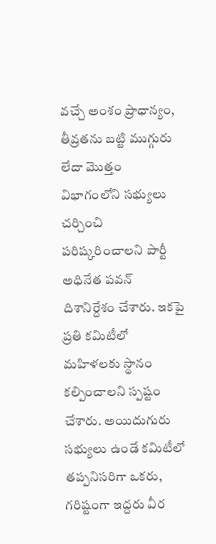వచ్చే అంశం ప్రాధాన్యం, తీవ్రతను బట్టి ముగ్గురు లేదా మొత్తం విభాగంలోని సభ్యులు చర్చించి పరిష్కరించాలని పార్టీ అధినేత పవన్ దిశానిర్దేశం చేశారు. ఇకపై ప్రతి కమిటీలో మహిళలకు స్థానం కల్పించాలని స్పష్టం చేశారు. అయిదుగురు సభ్యులు ఉండే కమిటీలో తప్పనిసరిగా ఒకరు, గరిష్టంగా ఇద్దరు వీర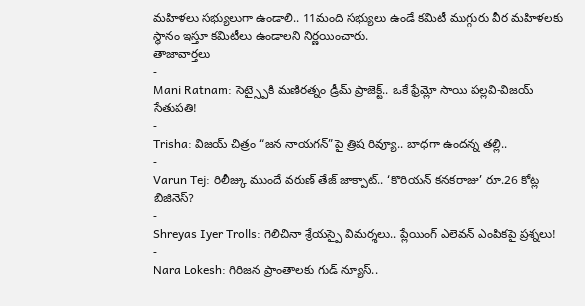మహిళలు సభ్యులుగా ఉండాలి.. 11మంది సభ్యులు ఉండే కమిటీ ముగ్గురు వీర మహిళలకు స్థానం ఇస్తూ కమిటీలు ఉండాలని నిర్ణయించారు.
తాజావార్తలు
-
Mani Ratnam: సెట్స్పైకి మణిరత్నం డ్రీమ్ ప్రాజెక్ట్.. ఒకే ఫ్రేమ్లో సాయి పల్లవి-విజయ్ సేతుపతి!
-
Trisha: విజయ్ చిత్రం “జన నాయగన్”పై త్రిష రివ్యూ.. బాధగా ఉందన్న తల్లి..
-
Varun Tej: రిలీజ్కు ముందే వరుణ్ తేజ్ జాక్పాట్.. ‘కొరియన్ కనకరాజు’ రూ.26 కోట్ల బిజినెస్?
-
Shreyas Iyer Trolls: గెలిచినా శ్రేయస్పై విమర్శలు.. ప్లేయింగ్ ఎలెవన్ ఎంపికపై ప్రశ్నలు!
-
Nara Lokesh: గిరిజన ప్రాంతాలకు గుడ్ న్యూస్..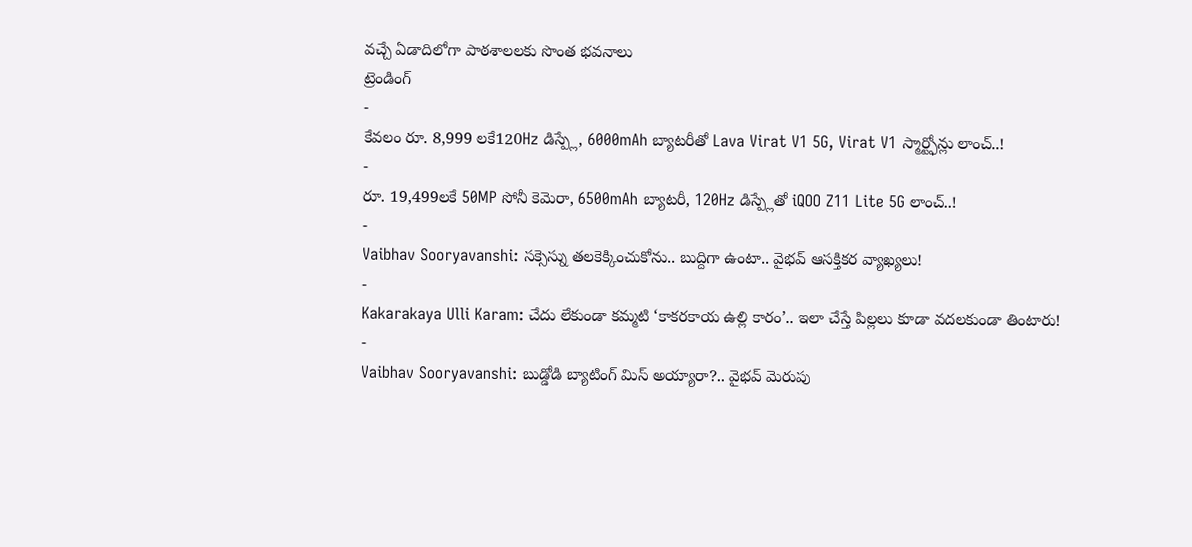వచ్చే ఏడాదిలోగా పాఠశాలలకు సొంత భవనాలు
ట్రెండింగ్
-
కేవలం రూ. 8,999 లకే120Hz డిస్ప్లే, 6000mAh బ్యాటరీతో Lava Virat V1 5G, Virat V1 స్మార్ట్ఫోన్లు లాంచ్..!
-
రూ. 19,499లకే 50MP సోనీ కెమెరా, 6500mAh బ్యాటరీ, 120Hz డిస్ప్లేతో iQOO Z11 Lite 5G లాంచ్..!
-
Vaibhav Sooryavanshi: సక్సెస్ను తలకెక్కించుకోను.. బుద్దిగా ఉంటా.. వైభవ్ ఆసక్తికర వ్యాఖ్యలు!
-
Kakarakaya Ulli Karam: చేదు లేకుండా కమ్మటి ‘కాకరకాయ ఉల్లి కారం’.. ఇలా చేస్తే పిల్లలు కూడా వదలకుండా తింటారు!
-
Vaibhav Sooryavanshi: బుడ్డోడి బ్యాటింగ్ మిస్ అయ్యారా?.. వైభవ్ మెరుపు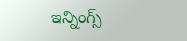ఇన్నింగ్స్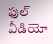ఫుల్ వీడియో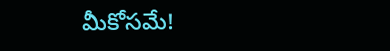మీకోసమే!